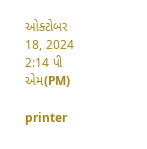ઓક્ટોબર 18, 2024 2:14 પી એમ(PM)

printer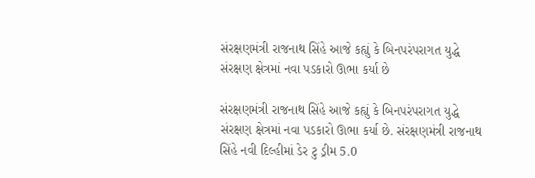સંરક્ષણમંત્રી રાજનાથ સિંહે આજે કહ્યું કે બિનપરંપરાગત યુદ્ધે સંરક્ષણ ક્ષેત્રમાં નવા પડકારો ઊભા કર્યા છે

સંરક્ષણમંત્રી રાજનાથ સિંહે આજે કહ્યું કે બિનપરંપરાગત યુદ્ધે સંરક્ષણ ક્ષેત્રમાં નવા પડકારો ઊભા કર્યા છે. સંરક્ષણમંત્રી રાજનાથ સિંહે નવી દિલ્હીમાં ડેર ટુ ડ્રીમ 5.0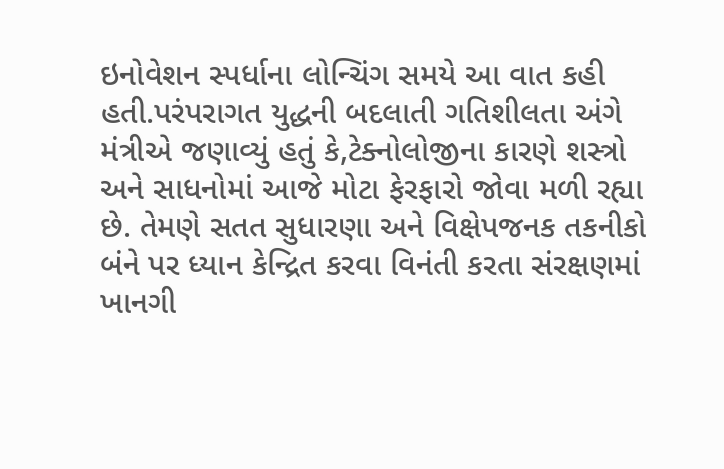ઇનોવેશન સ્પર્ધાના લોન્ચિંગ સમયે આ વાત કહી હતી.પરંપરાગત યુદ્ધની બદલાતી ગતિશીલતા અંગે મંત્રીએ જણાવ્યું હતું કે,ટેક્નોલોજીના કારણે શસ્ત્રો અને સાધનોમાં આજે મોટા ફેરફારો જોવા મળી રહ્યા છે. તેમણે સતત સુધારણા અને વિક્ષેપજનક તકનીકો બંને પર ધ્યાન કેન્દ્રિત કરવા વિનંતી કરતા સંરક્ષણમાં ખાનગી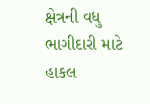ક્ષેત્રની વધુ ભાગીદારી માટે હાકલ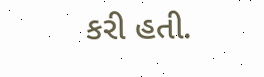કરી હતી.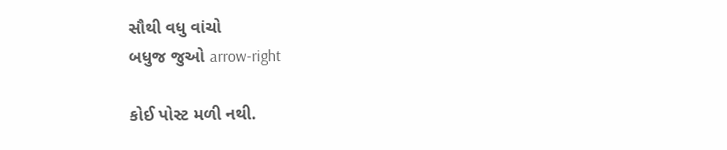સૌથી વધુ વાંચો
બધુજ જુઓ arrow-right

કોઈ પોસ્ટ મળી નથી.